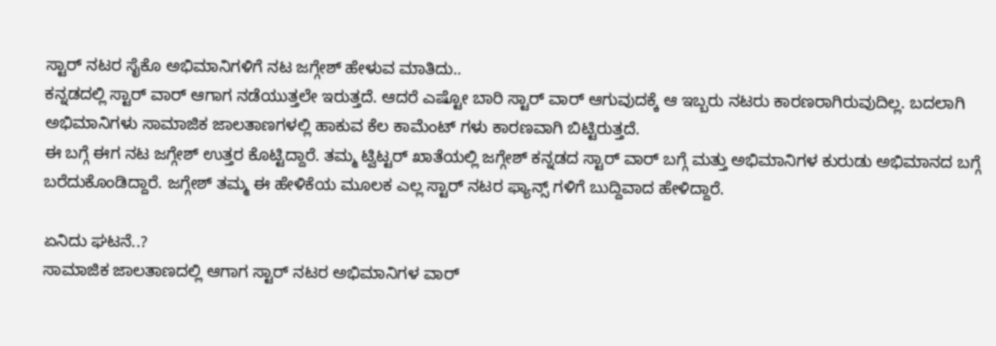ಸ್ಟಾರ್ ನಟರ ಸೈಕೊ ಅಭಿಮಾನಿಗಳಿಗೆ ನಟ ಜಗ್ಗೇಶ್ ಹೇಳುವ ಮಾತಿದು..
ಕನ್ನಡದಲ್ಲಿ ಸ್ಟಾರ್ ವಾರ್ ಆಗಾಗ ನಡೆಯುತ್ತಲೇ ಇರುತ್ತದೆ. ಆದರೆ ಎಷ್ಟೋ ಬಾರಿ ಸ್ಟಾರ್ ವಾರ್ ಆಗುವುದಕ್ಕೆ ಆ ಇಬ್ಬರು ನಟರು ಕಾರಣರಾಗಿರುವುದಿಲ್ಲ. ಬದಲಾಗಿ ಅಭಿಮಾನಿಗಳು ಸಾಮಾಜಿಕ ಜಾಲತಾಣಗಳಲ್ಲಿ ಹಾಕುವ ಕೆಲ ಕಾಮೆಂಟ್ ಗಳು ಕಾರಣವಾಗಿ ಬಿಟ್ಟಿರುತ್ತದೆ.
ಈ ಬಗ್ಗೆ ಈಗ ನಟ ಜಗ್ಗೇಶ್ ಉತ್ತರ ಕೊಟ್ಟಿದ್ದಾರೆ. ತಮ್ಮ ಟ್ವಿಟ್ಟರ್ ಖಾತೆಯಲ್ಲಿ ಜಗ್ಗೇಶ್ ಕನ್ನಡದ ಸ್ಟಾರ್ ವಾರ್ ಬಗ್ಗೆ ಮತ್ತು ಅಭಿಮಾನಿಗಳ ಕುರುಡು ಅಭಿಮಾನದ ಬಗ್ಗೆ ಬರೆದುಕೊಂಡಿದ್ದಾರೆ. ಜಗ್ಗೇಶ್ ತಮ್ಮ ಈ ಹೇಳಿಕೆಯ ಮೂಲಕ ಎಲ್ಲ ಸ್ಟಾರ್ ನಟರ ಫ್ಯಾನ್ಸ್ ಗಳಿಗೆ ಬುದ್ದಿವಾದ ಹೇಳಿದ್ದಾರೆ.

ಏನಿದು ಘಟನೆ..?
ಸಾಮಾಜಿಕ ಜಾಲತಾಣದಲ್ಲಿ ಆಗಾಗ ಸ್ಟಾರ್ ನಟರ ಅಭಿಮಾನಿಗಳ ವಾರ್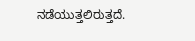ನಡೆಯುತ್ತಲಿರುತ್ತದೆ.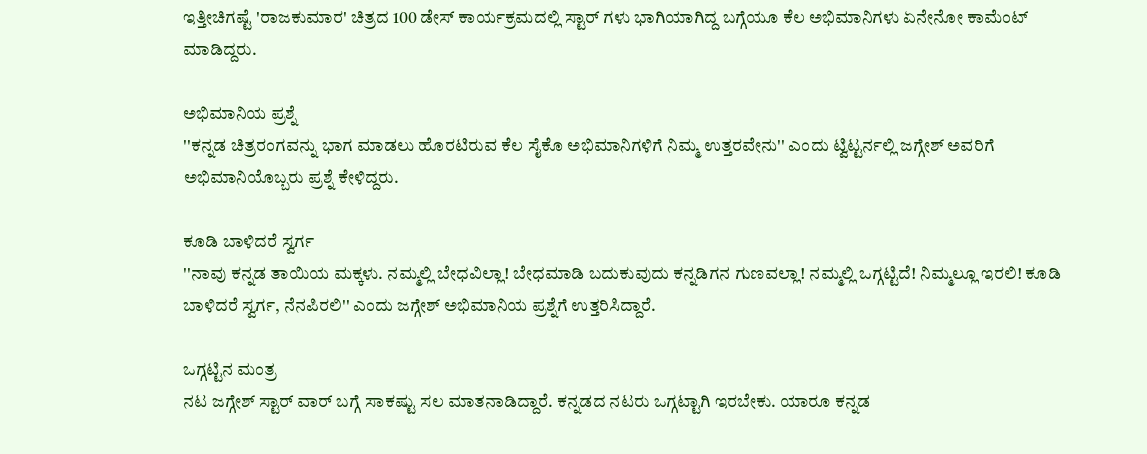ಇತ್ತೀಚಿಗಷ್ಟೆ 'ರಾಜಕುಮಾರ' ಚಿತ್ರದ 100 ಡೇಸ್ ಕಾರ್ಯಕ್ರಮದಲ್ಲಿ ಸ್ಟಾರ್ ಗಳು ಭಾಗಿಯಾಗಿದ್ದ ಬಗ್ಗೆಯೂ ಕೆಲ ಅಭಿಮಾನಿಗಳು ಏನೇನೋ ಕಾಮೆಂಟ್ ಮಾಡಿದ್ದರು.

ಅಭಿಮಾನಿಯ ಪ್ರಶ್ನೆ
''ಕನ್ನಡ ಚಿತ್ರರಂಗವನ್ನು ಭಾಗ ಮಾಡಲು ಹೊರಟಿರುವ ಕೆಲ ಸೈಕೊ ಅಭಿಮಾನಿಗಳಿಗೆ ನಿಮ್ಮ ಉತ್ತರವೇನು'' ಎಂದು ಟ್ವಿಟ್ಟರ್ನಲ್ಲಿ ಜಗ್ಗೇಶ್ ಅವರಿಗೆ ಅಭಿಮಾನಿಯೊಬ್ಬರು ಪ್ರಶ್ನೆ ಕೇಳಿದ್ದರು.

ಕೂಡಿ ಬಾಳಿದರೆ ಸ್ವರ್ಗ
''ನಾವು ಕನ್ನಡ ತಾಯಿಯ ಮಕ್ಕಳು. ನಮ್ಮಲ್ಲಿ ಬೇಧವಿಲ್ಲಾ! ಬೇಧಮಾಡಿ ಬದುಕುವುದು ಕನ್ನಡಿಗನ ಗುಣವಲ್ಲಾ! ನಮ್ಮಲ್ಲಿ ಒಗ್ಗಟ್ಟಿದೆ! ನಿಮ್ಮಲ್ಲೂ ಇರಲಿ! ಕೂಡಿ ಬಾಳಿದರೆ ಸ್ವರ್ಗ, ನೆನಪಿರಲಿ'' ಎಂದು ಜಗ್ಗೇಶ್ ಅಭಿಮಾನಿಯ ಪ್ರಶ್ನೆಗೆ ಉತ್ತರಿಸಿದ್ದಾರೆ.

ಒಗ್ಗಟ್ಟಿನ ಮಂತ್ರ
ನಟ ಜಗ್ಗೇಶ್ ಸ್ಟಾರ್ ವಾರ್ ಬಗ್ಗೆ ಸಾಕಷ್ಟು ಸಲ ಮಾತನಾಡಿದ್ದಾರೆ. ಕನ್ನಡದ ನಟರು ಒಗ್ಗಟ್ಟಾಗಿ ಇರಬೇಕು. ಯಾರೂ ಕನ್ನಡ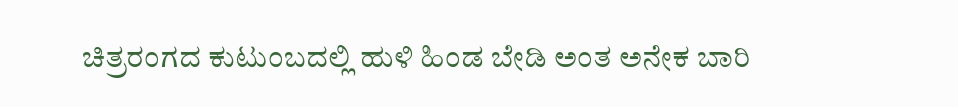ಚಿತ್ರರಂಗದ ಕುಟುಂಬದಲ್ಲಿ ಹುಳಿ ಹಿಂಡ ಬೇಡಿ ಅಂತ ಅನೇಕ ಬಾರಿ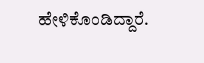ಹೇಳಿಕೊಂಡಿದ್ದಾರೆ.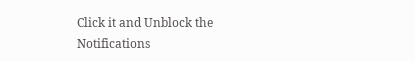Click it and Unblock the Notifications